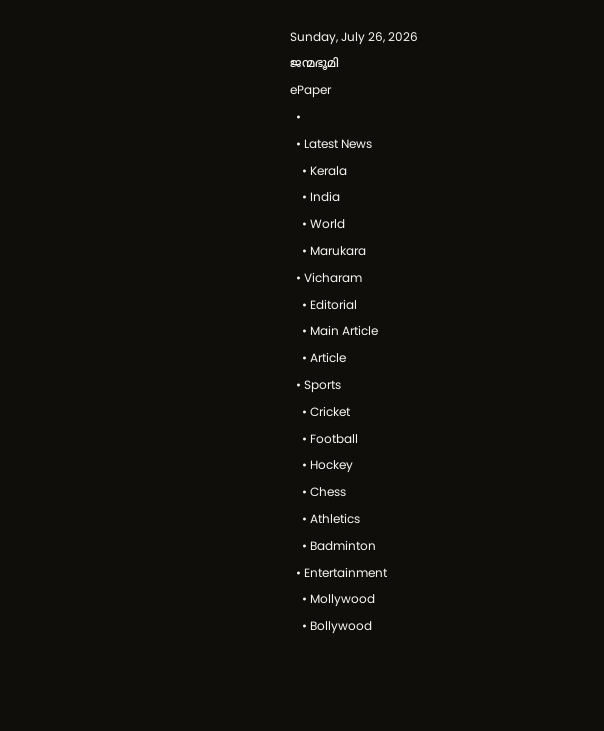Sunday, July 26, 2026
ജന്മഭൂമി
ePaper
  •
  • Latest News
    • Kerala
    • India
    • World
    • Marukara
  • Vicharam
    • Editorial
    • Main Article
    • Article
  • Sports
    • Cricket
    • Football
    • Hockey
    • Chess
    • Athletics
    • Badminton
  • Entertainment
    • Mollywood
    • Bollywood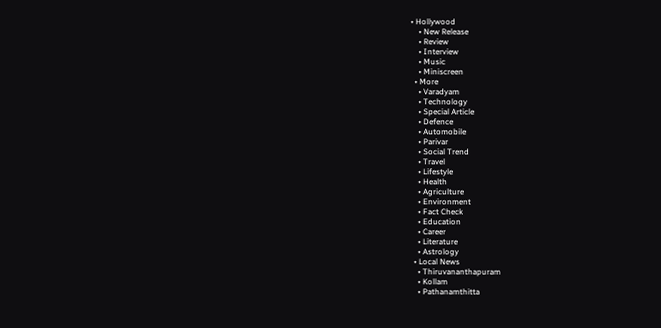• Hollywood
    • New Release
    • Review
    • Interview
    • Music
    • Miniscreen
  • More
    • Varadyam
    • Technology
    • Special Article
    • Defence
    • Automobile
    • Parivar
    • Social Trend
    • Travel
    • Lifestyle
    • Health
    • Agriculture
    • Environment
    • Fact Check
    • Education
    • Career
    • Literature
    • Astrology
  • Local News
    • Thiruvananthapuram
    • Kollam
    • Pathanamthitta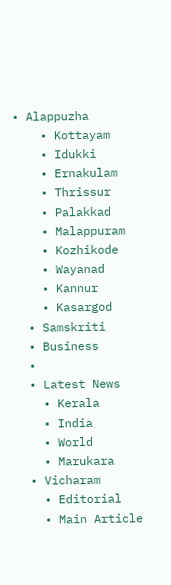• Alappuzha
    • Kottayam
    • Idukki
    • Ernakulam
    • Thrissur
    • Palakkad
    • Malappuram
    • Kozhikode
    • Wayanad
    • Kannur
    • Kasargod
  • Samskriti
  • Business
  •
  • Latest News
    • Kerala
    • India
    • World
    • Marukara
  • Vicharam
    • Editorial
    • Main Article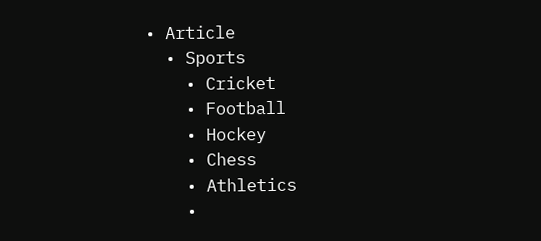• Article
  • Sports
    • Cricket
    • Football
    • Hockey
    • Chess
    • Athletics
    •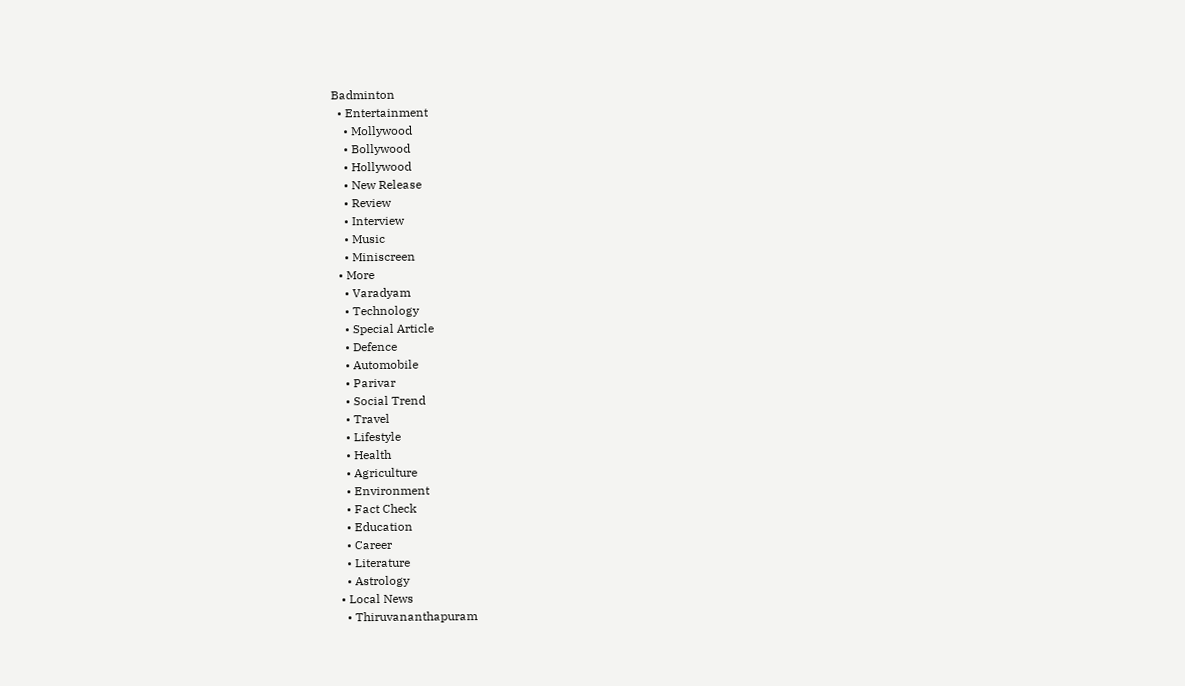Badminton
  • Entertainment
    • Mollywood
    • Bollywood
    • Hollywood
    • New Release
    • Review
    • Interview
    • Music
    • Miniscreen
  • More
    • Varadyam
    • Technology
    • Special Article
    • Defence
    • Automobile
    • Parivar
    • Social Trend
    • Travel
    • Lifestyle
    • Health
    • Agriculture
    • Environment
    • Fact Check
    • Education
    • Career
    • Literature
    • Astrology
  • Local News
    • Thiruvananthapuram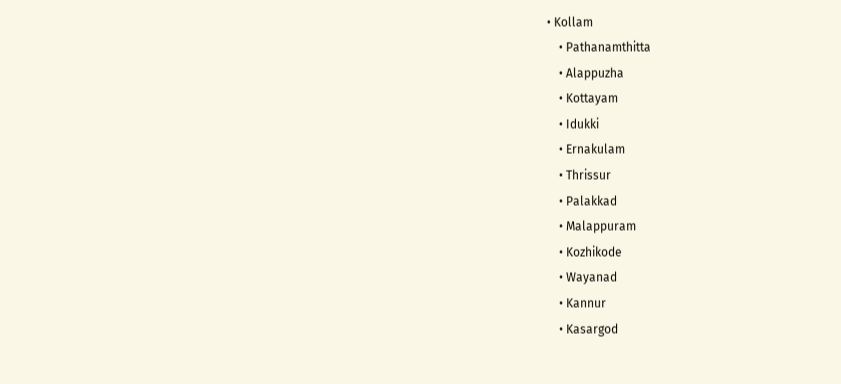• Kollam
    • Pathanamthitta
    • Alappuzha
    • Kottayam
    • Idukki
    • Ernakulam
    • Thrissur
    • Palakkad
    • Malappuram
    • Kozhikode
    • Wayanad
    • Kannur
    • Kasargod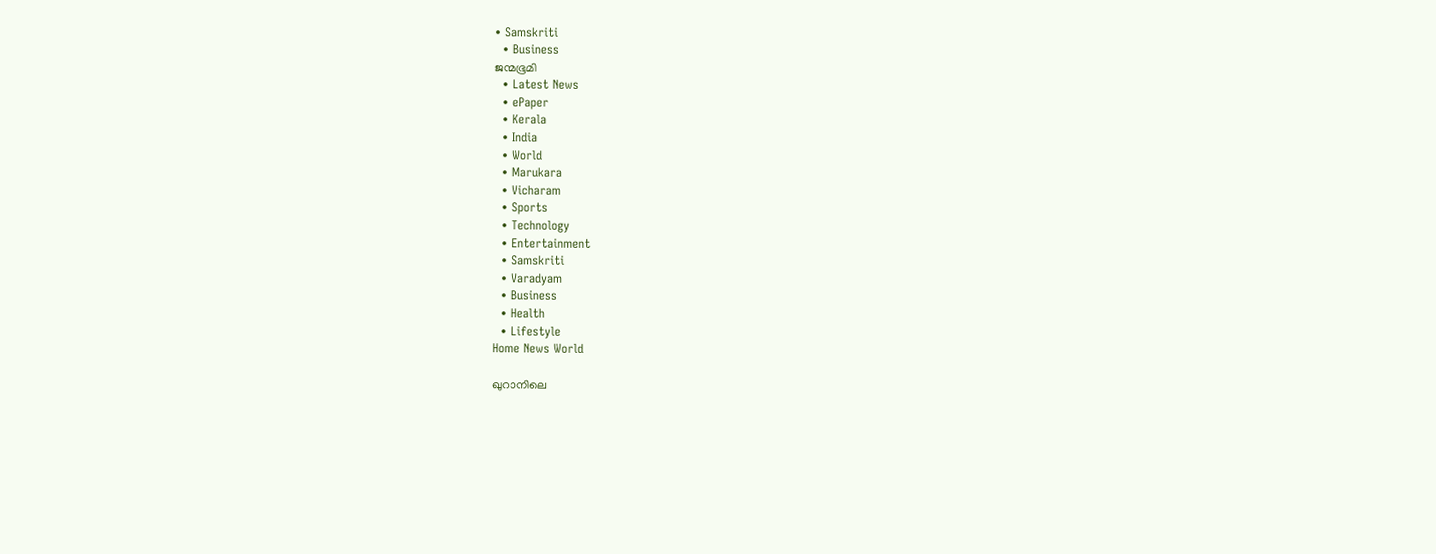• Samskriti
  • Business
ജന്മഭൂമി
  • Latest News
  • ePaper
  • Kerala
  • India
  • World
  • Marukara
  • Vicharam
  • Sports
  • Technology
  • Entertainment
  • Samskriti
  • Varadyam
  • Business
  • Health
  • Lifestyle
Home News World

ഖുറാനിലെ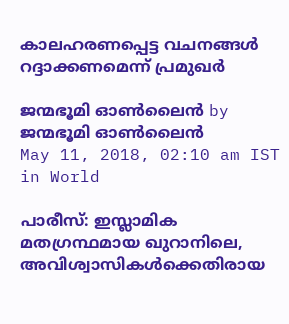കാലഹരണപ്പെട്ട വചനങ്ങള്‍ റദ്ദാക്കണമെന്ന് പ്രമുഖര്‍

ജന്മഭൂമി ഓണ്‍ലൈന്‍ by ജന്മഭൂമി ഓണ്‍ലൈന്‍
May 11, 2018, 02:10 am IST
in World

പാരീസ്: ഇസ്ലാമിക മതഗ്രന്ഥമായ ഖുറാനിലെ,  അവിശ്വാസികള്‍ക്കെതിരായ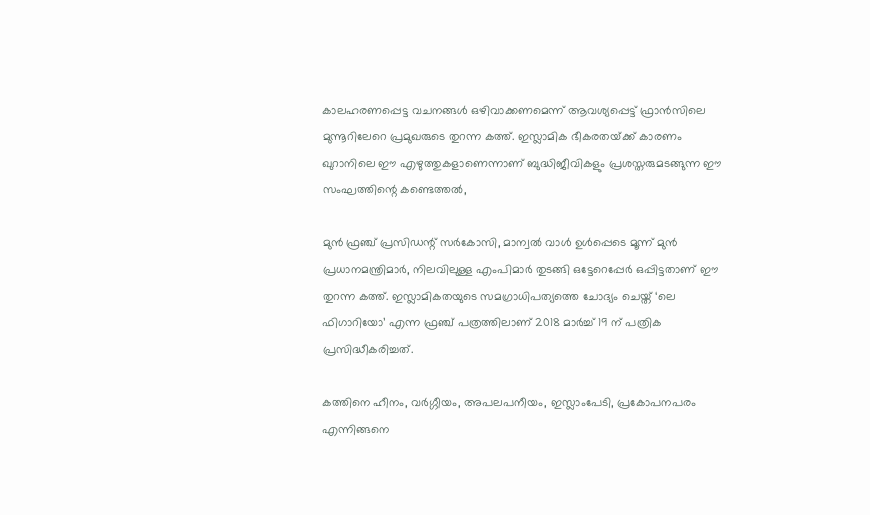കാലഹരണപ്പെട്ട വചനങ്ങള്‍ ഒഴിവാക്കണമെന്ന് ആവശ്യപ്പെട്ട് ഫ്രാന്‍സിലെ മുന്നൂറിലേറെ പ്രമുഖരുടെ തുറന്ന കത്ത്. ഇസ്ലാമിക ഭീകരതയ്‌ക്ക് കാരണം ഖുറാനിലെ ഈ എഴുത്തുകളാണെന്നാണ് ബുദ്ധിജീവികളും പ്രശസ്തരുമടങ്ങുന്ന ഈ സംഘത്തിന്റെ കണ്ടെത്തല്‍,

മുന്‍ ഫ്രഞ്ച് പ്രസിഡന്റ് സര്‍കോസി, മാന്വല്‍ വാള്‍ ഉള്‍പ്പെടെ മൂന്ന് മുന്‍ പ്രധാനമന്ത്രിമാര്‍, നിലവിലുള്ള എംപിമാര്‍ തുടങ്ങി ഒട്ടേറെപ്പേര്‍ ഒപ്പിട്ടതാണ് ഈ തുറന്ന കത്ത്. ഇസ്ലാമികതയുടെ സമഗ്രാധിപത്യത്തെ ചോദ്യം ചെയ്ത് ‘ലെ ഫിഗാറിയോ’ എന്ന ഫ്രഞ്ച് പത്രത്തിലാണ് 2018 മാര്‍ച്ച് 19 ന് പത്രിക പ്രസിദ്ധീകരിച്ചത്.

കത്തിനെ ഹീനം, വര്‍ഗ്ഗീയം, അപലപനീയം, ഇസ്ലാംപേടി, പ്രകോപനപരം എന്നിങ്ങനെ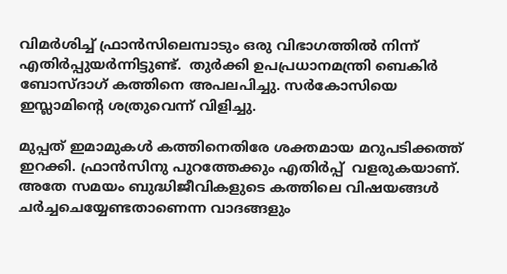വിമര്‍ശിച്ച് ഫ്രാന്‍സിലെമ്പാടും ഒരു വിഭാഗത്തില്‍ നിന്ന് എതിര്‍പ്പുയര്‍ന്നിട്ടുണ്ട്.  തുര്‍ക്കി ഉപപ്രധാനമന്ത്രി ബെകിര്‍ ബോസ്ദാഗ് കത്തിനെ അപലപിച്ചു. സര്‍കോസിയെ ഇസ്ലാമിന്റെ ശത്രുവെന്ന് വിളിച്ചു.

മുപ്പത് ഇമാമുകള്‍ കത്തിനെതിരേ ശക്തമായ മറുപടിക്കത്ത് ഇറക്കി. ഫ്രാന്‍സിനു പുറത്തേക്കും എതിര്‍പ്പ്  വളരുകയാണ്.  അതേ സമയം ബുദ്ധിജീവികളുടെ കത്തിലെ വിഷയങ്ങള്‍ ചര്‍ച്ചചെയ്യേണ്ടതാണെന്ന വാദങ്ങളും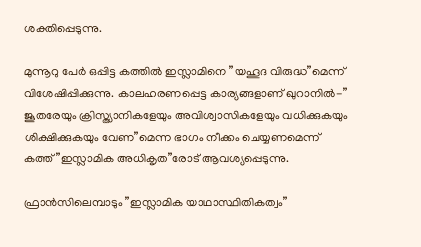ശക്തിപ്പെടുന്നു.

മുന്നൂറു പേര്‍ ഒപ്പിട്ട കത്തില്‍ ഇസ്ലാമിനെ ”യഹൂദ വിരുദ്ധ”മെന്ന് വിശേഷിപ്പിക്കുന്നു. കാലഹരണപ്പെട്ട കാര്യങ്ങളാണ് ഖുറാനില്‍-” ജൂതരേയും ക്രിസ്ത്യാനികളേയും അവിശ്വാസികളേയും വധിക്കുകയും ശിക്ഷിക്കുകയും വേണ”മെന്ന ഭാഗം നീക്കം ചെയ്യണമെന്ന് കത്ത് ”ഇസ്ലാമിക അധികൃത”രോട് ആവശ്യപ്പെടുന്നു.

ഫ്രാന്‍സിലെമ്പാടും ”ഇസ്ലാമിക യാഥാസ്ഥിതികത്വം”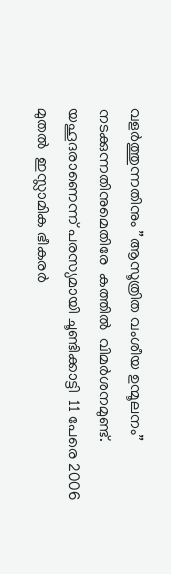വളര്‍ത്തുന്നതിനും ”ആസൂത്രിത വംശീയ ഉന്മൂലനം” നടക്കുന്നതിനുമെതിരേ  കത്തില്‍  വിമര്‍ശനമുണ്ട്. യഹൂദരാണെന്ന് പരസ്യമായി ചൂണ്ടിക്കാട്ടി  11 പേരെ 2006 മുതല്‍  ഇസ്ലാമിക ഭീകരര്‍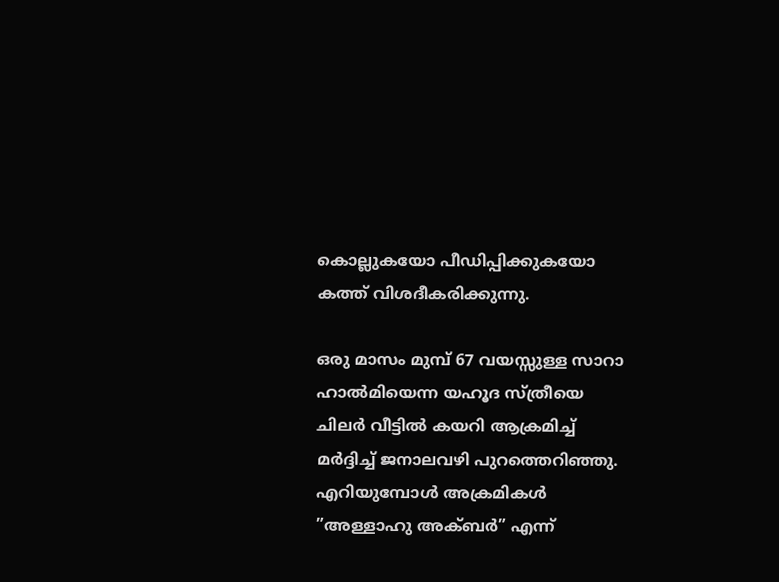കൊല്ലുകയോ പീഡിപ്പിക്കുകയോ കത്ത് വിശദീകരിക്കുന്നു.

ഒരു മാസം മുമ്പ് 67 വയസ്സുള്ള സാറാ ഹാല്‍മിയെന്ന യഹൂദ സ്ത്രീയെ ചിലര്‍ വീട്ടില്‍ കയറി ആക്രമിച്ച് മര്‍ദ്ദിച്ച് ജനാലവഴി പുറത്തെറിഞ്ഞു. എറിയുമ്പോള്‍ അക്രമികള്‍ ”അള്ളാഹു അക്ബര്‍” എന്ന്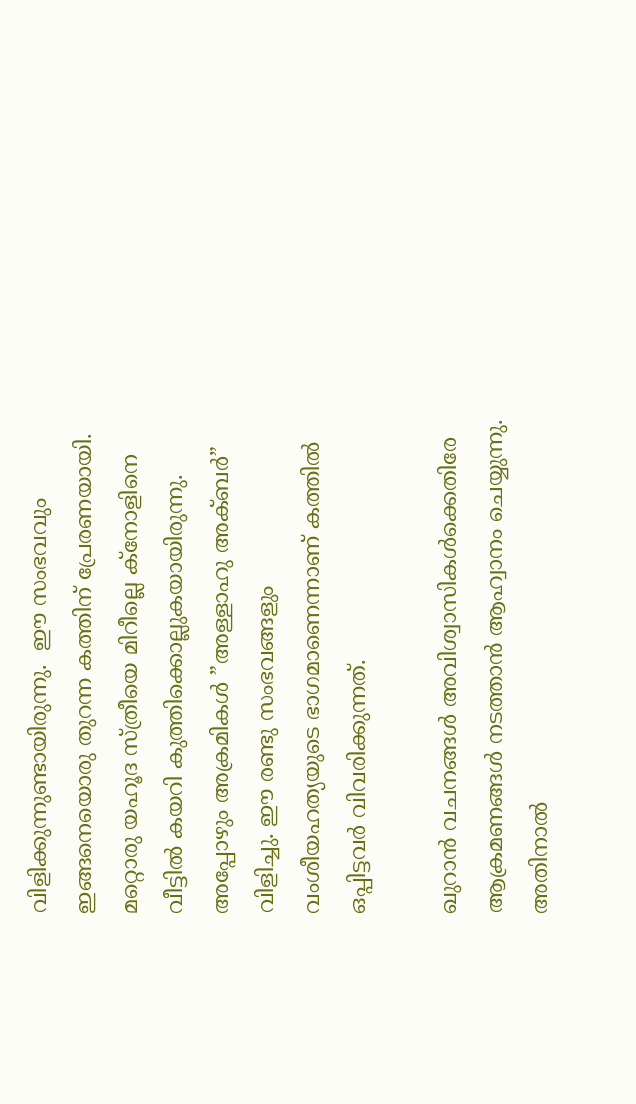വിളിക്കുന്നുണ്ടായിരുന്നു.  ഈ സംഭവവും ഇങ്ങനെയൊരു തുറന്ന കത്തിന് പ്രേരണയായി. മറ്റൊരു യഹൂദ സ്ത്രീയെ മിറീല്ലെ ക്നോളിനെ വീട്ടില്‍ കയറി കുത്തിക്കൊല്ലുകയായിരുന്നു. അപ്പോഴും അക്രമികള്‍ ”അള്ളാഹു അക്ബര്‍” വിളിച്ചു. ഈ രണ്ടു സംഭവങ്ങളും വംശീയഹത്യയുടെ ഭാഗമാണെന്നാണ് കത്തില്‍ ഒപ്പിട്ടവര്‍ വിവരിക്കുന്നത്.

ഖുറാന്‍ വചനങ്ങള്‍ അവിശ്വാസികള്‍ക്കെതിരേ ആക്രമണങ്ങള്‍ നടത്താന്‍ ആഹ്വാനം ചെയ്യുന്നു. അതിനാല്‍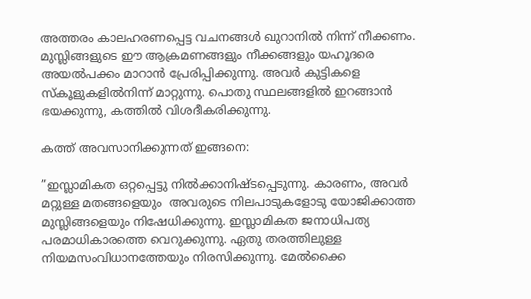അത്തരം കാലഹരണപ്പെട്ട വചനങ്ങള്‍ ഖുറാനില്‍ നിന്ന് നീക്കണം. മുസ്ലിങ്ങളുടെ ഈ ആക്രമണങ്ങളും നീക്കങ്ങളും യഹൂദരെ അയല്‍പക്കം മാറാന്‍ പ്രേരിപ്പിക്കുന്നു. അവര്‍ കുട്ടികളെ സ്‌കൂളുകളില്‍നിന്ന് മാറ്റുന്നു. പൊതു സ്ഥലങ്ങളില്‍ ഇറങ്ങാന്‍ ഭയക്കുന്നു, കത്തില്‍ വിശദീകരിക്കുന്നു.

കത്ത് അവസാനിക്കുന്നത് ഇങ്ങനെ:

”ഇസ്ലാമികത ഒറ്റപ്പെട്ടു നില്‍ക്കാനിഷ്ടപ്പെടുന്നു. കാരണം, അവര്‍ മറ്റുള്ള മതങ്ങളെയും  അവരുടെ നിലപാടുകളോടു യോജിക്കാത്ത മുസ്ലിങ്ങളെയും നിഷേധിക്കുന്നു. ഇസ്ലാമികത ജനാധിപത്യ പരമാധികാരത്തെ വെറുക്കുന്നു. ഏതു തരത്തിലുള്ള നിയമസംവിധാനത്തേയും നിരസിക്കുന്നു. മേല്‍ക്കൈ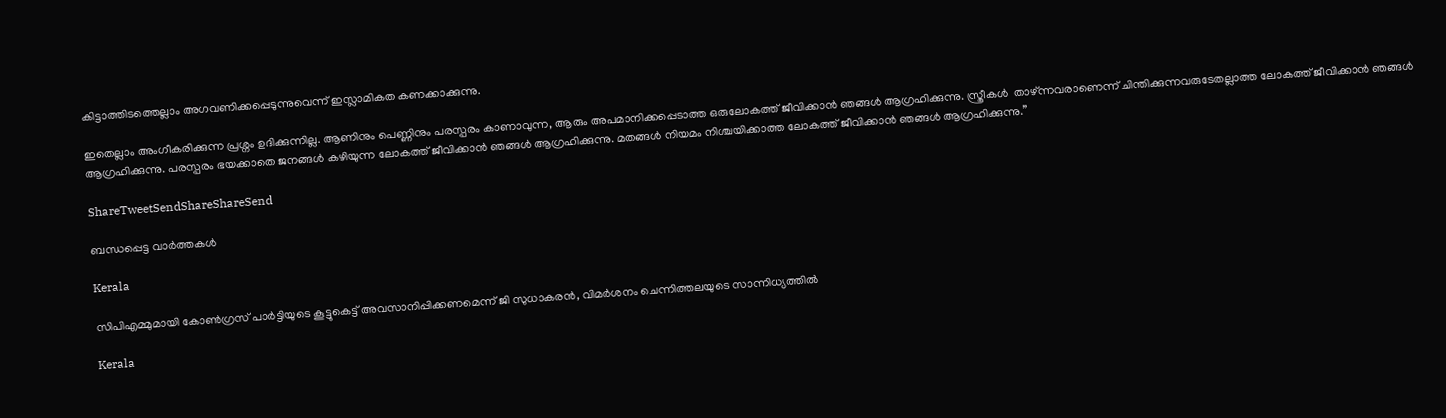കിട്ടാത്തിടത്തെല്ലാം അഗവണിക്കപ്പെടുന്നുവെന്ന് ഇസ്ലാമികത കണക്കാക്കുന്നു.

ഇതെല്ലാം അംഗീകരിക്കുന്ന പ്രശ്നം ഉദിക്കുന്നില്ല. ആണിനും പെണ്ണിനും പരസ്പരം കാണാവുന്ന, ആരും അപമാനിക്കപ്പെടാത്ത ഒരുലോകത്ത് ജീവിക്കാന്‍ ഞങ്ങള്‍ ആഗ്രഹിക്കുന്നു. സ്ത്രീകള്‍  താഴ്ന്നവരാണെന്ന് ചിന്തിക്കുന്നവരുടേതല്ലാത്ത ലോകത്ത് ജീവിക്കാന്‍ ഞങ്ങള്‍ ആഗ്രഹിക്കുന്നു. പരസ്പരം ഭയക്കാതെ ജനങ്ങള്‍ കഴിയുന്ന ലോകത്ത് ജീവിക്കാന്‍ ഞങ്ങള്‍ ആഗ്രഹിക്കുന്നു. മതങ്ങള്‍ നിയമം നിശ്ചയിക്കാത്ത ലോകത്ത് ജീവിക്കാന്‍ ഞങ്ങള്‍ ആഗ്രഹിക്കുന്നു.”

ShareTweetSendShareShareSend

ബന്ധപ്പെട്ട വാര്‍ത്തകള്‍

Kerala

സിപിഎമ്മുമായി കോണ്‍ഗ്രസ് പാര്‍ട്ടിയുടെ കൂട്ടുകെട്ട് അവസാനിപ്പിക്കണമെന്ന് ജി സുധാകരന്‍, വിമര്‍ശനം ചെന്നിത്തലയുടെ സാന്നിധ്യത്തില്‍

Kerala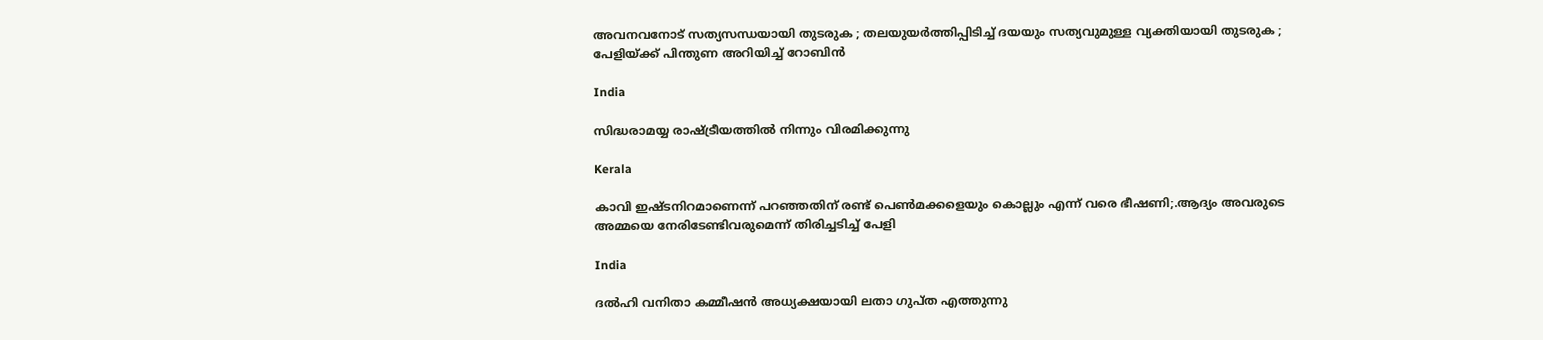അവനവനോട് സത്യസന്ധയായി തുടരുക ; തലയുയര്‍ത്തിപ്പിടിച്ച് ദയയും സത്യവുമുള്ള വ്യക്തിയായി തുടരുക ; പേളിയ്‌ക്ക് പിന്തുണ അറിയിച്ച് റോബിൻ

India

സിദ്ധരാമയ്യ രാഷ്‌ട്രീയത്തില്‍ നിന്നും വിരമിക്കുന്നു

Kerala

കാവി ഇഷ്ടനിറമാണെന്ന് പറഞ്ഞതിന് രണ്ട് പെണ്‍മക്കളെയും കൊല്ലും എന്ന് വരെ ഭീഷണി;.ആദ്യം അവരുടെ അമ്മയെ നേരിടേണ്ടിവരുമെന്ന് തിരിച്ചടിച്ച് പേളി

India

ദല്‍ഹി വനിതാ കമ്മീഷന്‍ അധ്യക്ഷയായി ലതാ ഗുപ്ത എത്തുന്നു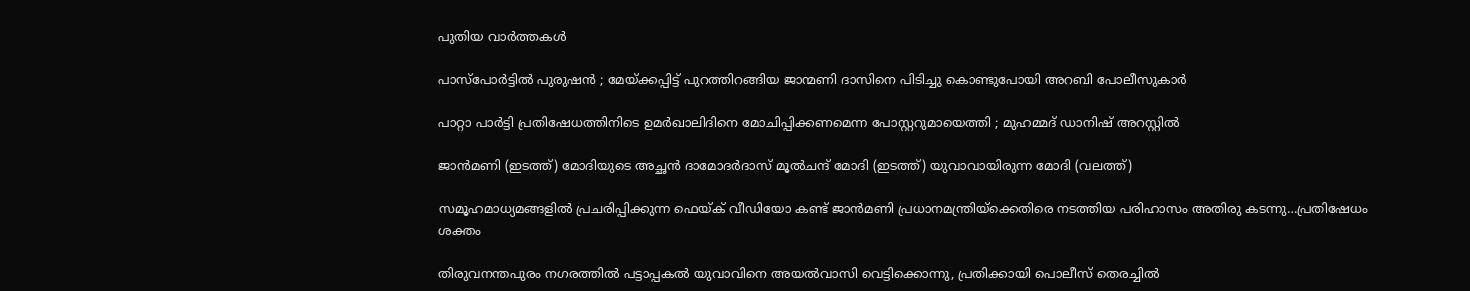പുതിയ വാര്‍ത്തകള്‍

പാസ്പോർട്ടിൽ പുരുഷൻ ; മേയ്‌ക്കപ്പിട്ട് പുറത്തിറങ്ങിയ ജാന്മണി ദാസിനെ പിടിച്ചു കൊണ്ടുപോയി അറബി പോലീസുകാർ

പാറ്റാ പാർട്ടി പ്രതിഷേധത്തിനിടെ ഉമർഖാലിദിനെ മോചിപ്പിക്കണമെന്ന പോസ്റ്ററുമായെത്തി ; മുഹമ്മദ് ഡാനിഷ് അറസ്റ്റിൽ

ജാന്‍മണി (ഇടത്ത്) മോദിയുടെ അച്ഛന്‍ ദാമോദര്‍ദാസ് മൂല്‍ചന്ദ് മോദി (ഇടത്ത്) യുവാവായിരുന്ന മോദി (വലത്ത്)

സമൂഹമാധ്യമങ്ങളില്‍ പ്രചരിപ്പിക്കുന്ന ഫെയ്‌ക് വീഡിയോ കണ്ട് ജാന്‍മണി പ്രധാനമന്ത്രിയ്‌ക്കെതിരെ നടത്തിയ പരിഹാസം അതിരു കടന്നു…പ്രതിഷേധം ശക്തം

തിരുവനന്തപുരം നഗരത്തില്‍ പട്ടാപ്പകല്‍ യുവാവിനെ അയല്‍വാസി വെട്ടിക്കൊന്നു, പ്രതിക്കായി പൊലീസ് തെരച്ചില്‍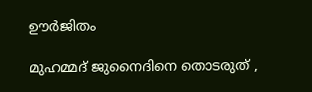ഊര്‍ജിതം

മുഹമ്മദ് ജുനൈദിനെ തൊടരുത് ,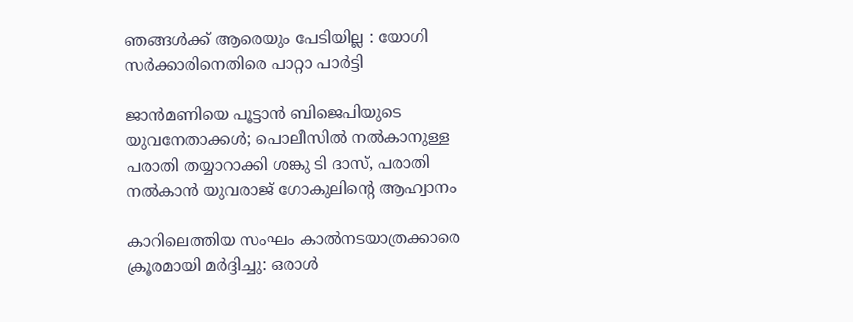ഞങ്ങൾക്ക് ആരെയും പേടിയില്ല : യോഗി സർക്കാരിനെതിരെ പാറ്റാ പാർട്ടി

ജാന്‍മണിയെ പൂട്ടാന്‍ ബിജെപിയുടെ യുവനേതാക്കള്‍; പൊലീസില്‍ നല്‍കാനുള്ള പരാതി തയ്യാറാക്കി ശങ്കു ടി ദാസ്, പരാതി നല്‍കാന്‍ യുവരാജ് ഗോകുല‍ിന്റെ ആഹ്വാനം

കാറിലെത്തിയ സംഘം കാല്‍നടയാത്രക്കാരെ ക്രൂരമായി മര്‍ദ്ദിച്ചു: ഒരാള്‍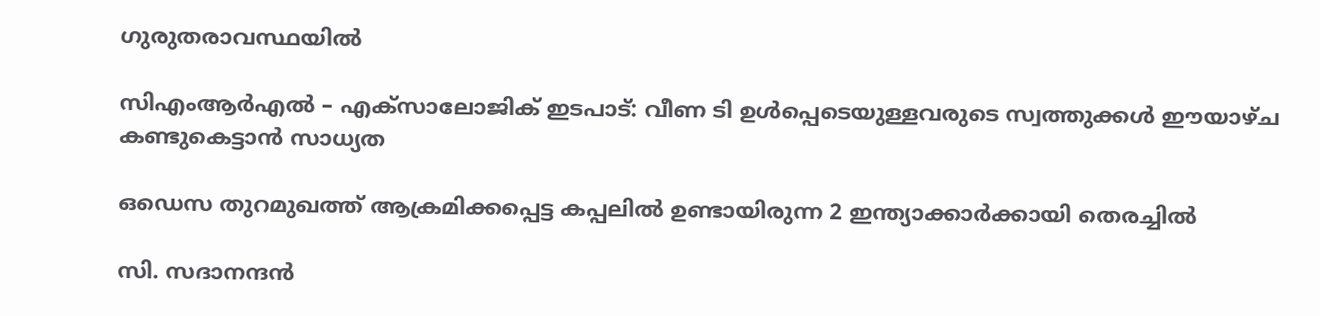ഗുരുതരാവസ്ഥയില്‍

സിഎംആര്‍എല്‍ – എക്‌സാലോജിക് ഇടപാട്: വീണ ടി ഉള്‍പ്പെടെയുള്ളവരുടെ സ്വത്തുക്കള്‍ ഈയാഴ്ച കണ്ടുകെട്ടാന്‍ സാധ്യത

ഒഡെസ തുറമുഖത്ത് ആക്രമിക്കപ്പെട്ട കപ്പലില്‍ ഉണ്ടായിരുന്ന 2 ഇന്ത്യാക്കാര്‍ക്കായി തെരച്ചില്‍

സി. സദാനന്ദൻ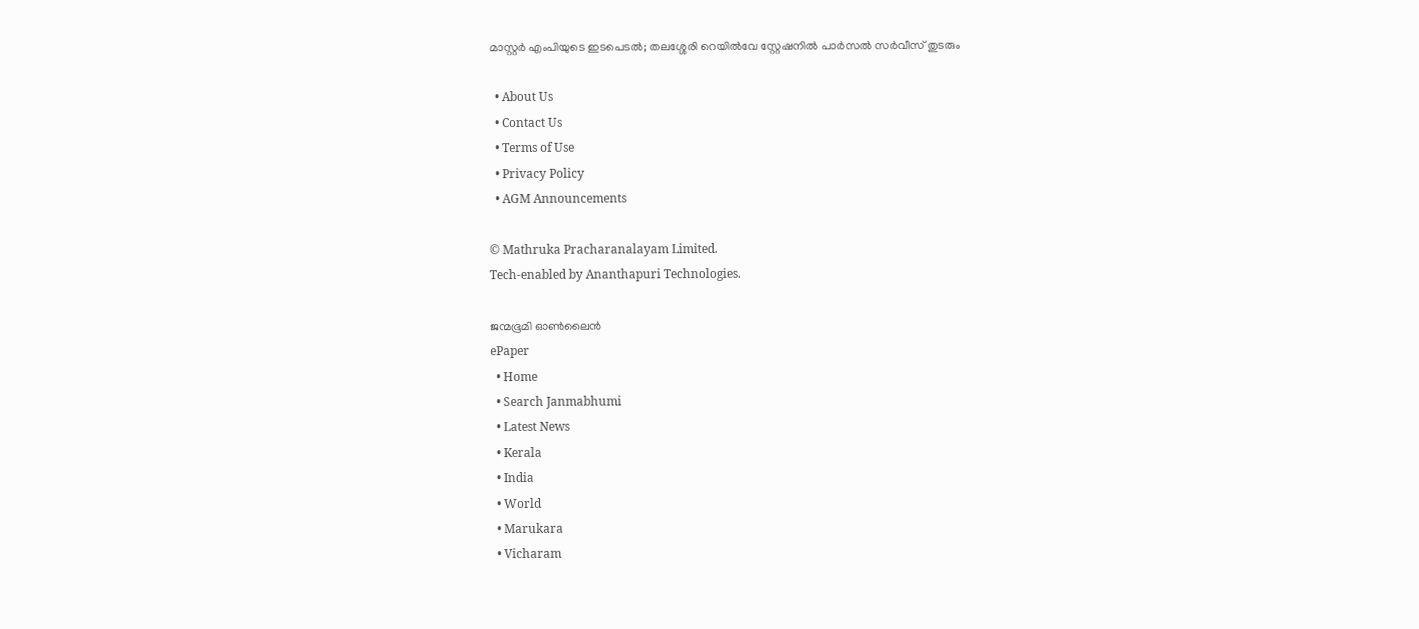മാസ്റ്റർ എംപിയുടെ ഇടപെടൽ; തലശ്ശേരി റെയിൽവേ സ്റ്റേഷനിൽ പാർസൽ സർവീസ് തുടരും

  • About Us
  • Contact Us
  • Terms of Use
  • Privacy Policy
  • AGM Announcements

© Mathruka Pracharanalayam Limited.
Tech-enabled by Ananthapuri Technologies.

ജന്മഭൂമി ഓണ്‍ലൈന്‍
ePaper
  • Home
  • Search Janmabhumi
  • Latest News
  • Kerala
  • India
  • World
  • Marukara
  • Vicharam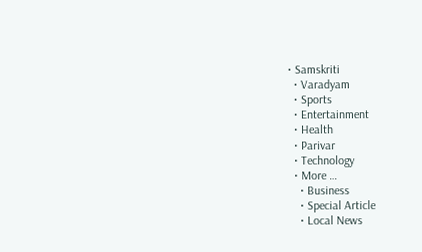• Samskriti
  • Varadyam
  • Sports
  • Entertainment
  • Health
  • Parivar
  • Technology
  • More …
    • Business
    • Special Article
    • Local News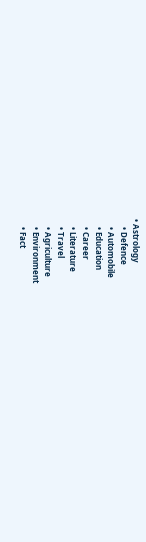• Astrology
    • Defence
    • Automobile
    • Education
    • Career
    • Literature
    • Travel
    • Agriculture
    • Environment
    • Fact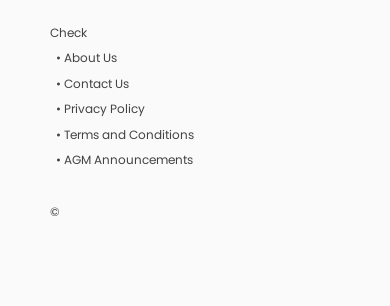Check
  • About Us
  • Contact Us
  • Privacy Policy
  • Terms and Conditions
  • AGM Announcements

©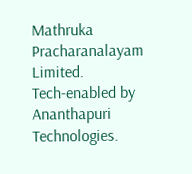Mathruka Pracharanalayam Limited.
Tech-enabled by Ananthapuri Technologies.